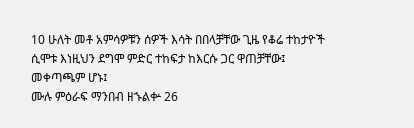10 ሁለት መቶ አምሳዎቹን ሰዎች እሳት በበላቻቸው ጊዜ የቆሬ ተከታዮች ሲሞቱ እነዚህን ደግሞ ምድር ተከፍታ ከእርሱ ጋር ዋጠቻቸው፤ መቀጣጫም ሆኑ፤
ሙሉ ምዕራፍ ማንበብ ዘኁልቍ 26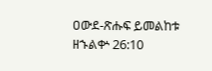ዐውደ-ጽሑፍ ይመልከቱ ዘኁልቍ 26:10